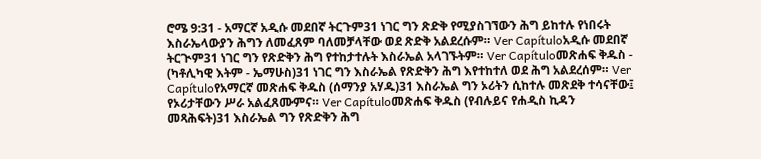ሮሜ 9:31 - አማርኛ አዲሱ መደበኛ ትርጉም31 ነገር ግን ጽድቅ የሚያስገኘውን ሕግ ይከተሉ የነበሩት እስራኤላውያን ሕግን ለመፈጸም ባለመቻላቸው ወደ ጽድቅ አልደረሱም። Ver Capítuloአዲሱ መደበኛ ትርጒም31 ነገር ግን የጽድቅን ሕግ የተከታተሉት እስራኤል አላገኙትም። Ver Capítuloመጽሐፍ ቅዱስ - (ካቶሊካዊ እትም - ኤማሁስ)31 ነገር ግን እስራኤል የጽድቅን ሕግ እየተከተለ ወደ ሕግ አልደረሰም። Ver Capítuloየአማርኛ መጽሐፍ ቅዱስ (ሰማንያ አሃዱ)31 እስራኤል ግን ኦሪትን ሲከተሉ መጽደቅ ተሳናቸው፤ የኦሪታቸውን ሥራ አልፈጸሙምና። Ver Capítuloመጽሐፍ ቅዱስ (የብሉይና የሐዲስ ኪዳን መጻሕፍት)31 እስራኤል ግን የጽድቅን ሕግ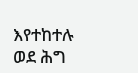እየተከተሉ ወደ ሕግ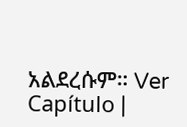አልደረሱም። Ver Capítulo |